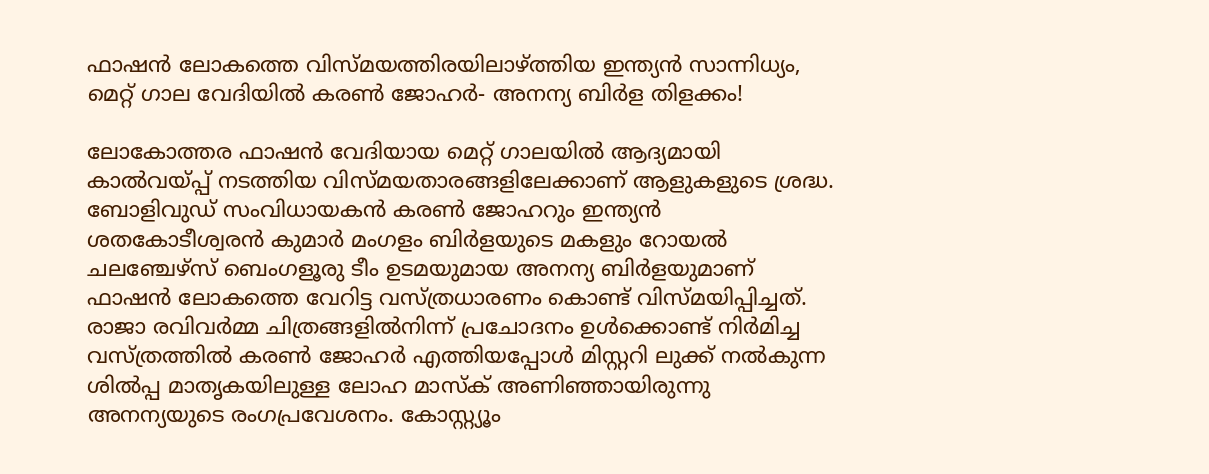ഫാഷൻ ലോകത്തെ വിസ്മയത്തിരയിലാഴ്ത്തിയ ഇന്ത്യൻ സാന്നിധ്യം, മെറ്റ് ഗാല വേദിയിൽ കരണ്‍ ജോഹർ- അനന്യ ബിര്‍ള തിളക്കം!

ലോകോത്തര ഫാഷന്‍ വേദിയായ മെറ്റ് ഗാലയില്‍ ആദ്യമായി കാൽവയ്പ്പ് നടത്തിയ വിസ്മയതാരങ്ങളിലേക്കാണ് ആളുകളുടെ ശ്രദ്ധ. ബോളിവുഡ് സംവിധായകന്‍ കരണ്‍ ജോഹറും ഇന്ത്യന്‍ ശതകോടീശ്വരന്‍ കുമാര്‍ മംഗളം ബിര്‍ളയുടെ മകളും റോയല്‍ ചലഞ്ചേഴ്‌സ് ബെംഗളൂരു ടീം ഉടമയുമായ അനന്യ ബിര്‍ളയുമാണ് ഫാഷൻ ലോകത്തെ വേറിട്ട വസ്ത്രധാരണം കൊണ്ട് വിസ്മയിപ്പിച്ചത്. രാജാ രവിവര്‍മ്മ ചിത്രങ്ങളില്‍നിന്ന് പ്രചോദനം ഉള്‍ക്കൊണ്ട് നിര്‍മിച്ച വസ്ത്രത്തില്‍ കരണ്‍ ജോഹര്‍ എത്തിയപ്പോള്‍ മിസ്റ്ററി ലുക്ക് നല്‍കുന്ന ശില്‍പ്പ മാതൃകയിലുള്ള ലോഹ മാസ്‌ക് അണിഞ്ഞായിരുന്നു അനന്യയുടെ രംഗപ്രവേശനം. കോസ്റ്റ്യൂം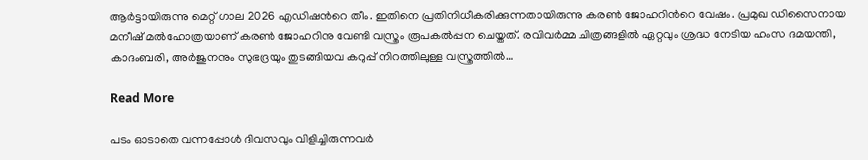ആര്‍ട്ടായിരുന്നു മെറ്റ് ഗാല 2026 എഡിഷന്‍റെ തീം. ഇതിനെ പ്രതിനിധീകരിക്കുന്നതായിരുന്നു കരണ്‍ ജോഹറിന്‍റെ വേഷം. പ്രമുഖ ഡിസൈനായ മനീഷ് മല്‍ഹോത്രയാണ് കരണ്‍ ജോഹറിനു വേണ്ടി വസ്ത്രം രൂപകല്‍പ്പന ചെയ്തത്. രവിവര്‍മ്മ ചിത്രങ്ങളില്‍ ഏറ്റവും ശ്രദ്ധ നേടിയ ഹംസ ദമയന്തി, കാദംബരി, അര്‍ജുനനും സുഭദ്രയും തുടങ്ങിയവ കറുപ്പ് നിറത്തിലുള്ള വസ്ത്രത്തില്‍…

Read More

പടം ഓടാതെ വന്നപ്പോൾ ദിവസവും വിളിച്ചിരുന്നവർ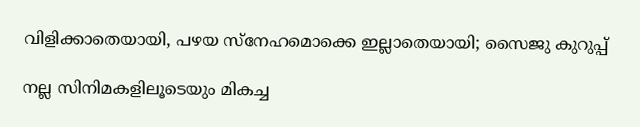വിളിക്കാതെയായി, പഴയ സ്നേഹമൊക്കെ ഇല്ലാതെയായി; സൈജു കുറുപ്പ്

നല്ല സിനിമകളിലൂടെയും മികച്ച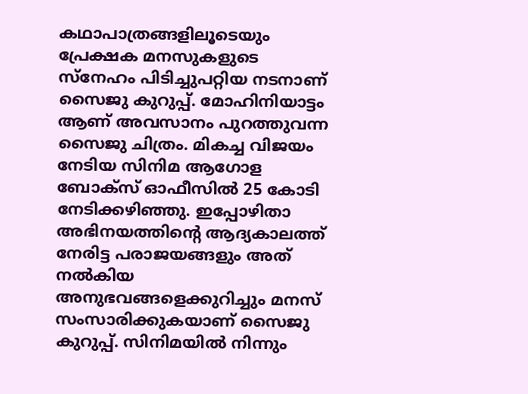കഥാപാത്രങ്ങളിലൂടെയും പ്രേക്ഷക മനസുകളുടെ സ്നേഹം പിടിച്ചുപറ്റിയ നടനാണ് സൈജു കുറുപ്പ്. മോഹിനിയാട്ടം ആണ് അവസാനം പുറത്തുവന്ന സൈജു ചിത്രം. മികച്ച വിജയം നേടിയ സിനിമ ആഗോള ബോക്സ് ഓഫീസിൽ 25 കോടി നേടിക്കഴിഞ്ഞു. ഇപ്പോഴിതാ അഭിനയത്തിന്‍റെ ആദ്യകാലത്ത് നേരിട്ട പരാജയങ്ങളും അത് നൽകിയ അനുഭവങ്ങളെക്കുറിച്ചും മനസ് സംസാരിക്കുകയാണ് സൈജു കുറുപ്പ്. സിനിമയില്‍ നിന്നും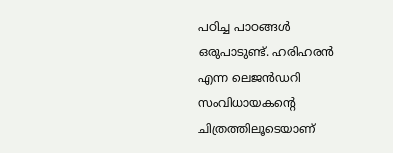പഠിച്ച പാഠങ്ങള്‍ ഒരുപാടുണ്ട്. ഹരിഹരന്‍ എന്ന ലെജന്‍ഡറി സംവിധായകന്‍റെ ചിത്രത്തിലൂടെയാണ്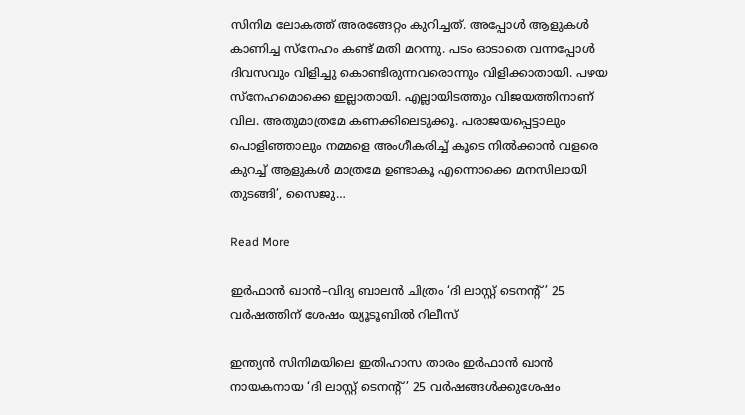സിനിമ ലോകത്ത് അരങ്ങേറ്റം കുറിച്ചത്. അപ്പോള്‍ ആളുകള്‍ കാണിച്ച സ്‌നേഹം കണ്ട് മതി മറന്നു. പടം ഓടാതെ വന്നപ്പോള്‍ ദിവസവും വിളിച്ചു കൊണ്ടിരുന്നവരൊന്നും വിളിക്കാതായി. പഴയ സ്‌നേഹമൊക്കെ ഇല്ലാതായി. എല്ലായിടത്തും വിജയത്തിനാണ് വില. അതുമാത്രമേ കണക്കിലെടുക്കൂ. പരാജയപ്പെട്ടാലും പൊളിഞ്ഞാലും നമ്മളെ അംഗീകരിച്ച് കൂടെ നില്‍ക്കാന്‍ വളരെ കുറച്ച് ആളുകൾ മാത്രമേ ഉണ്ടാകൂ എന്നൊക്കെ മനസിലായി തുടങ്ങി’, സൈജു…

Read More

ഇർഫാൻ ഖാൻ–വിദ്യ ബാലൻ ചിത്രം ‘ദി ലാസ്റ്റ് ടെനന്‍റ്’ 25 വർഷത്തിന് ശേഷം യ‍്യൂടൂബിൽ റിലീസ്

ഇന്ത്യൻ സിനിമയിലെ ഇതിഹാസ താരം ഇർഫാൻ ഖാൻ നായകനായ ‘ദി ലാസ്റ്റ് ടെനന്‍റ്’ 25 വർഷങ്ങൾക്കുശേഷം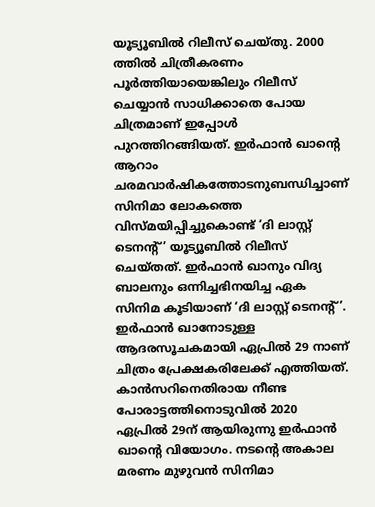യൂട്യൂബിൽ റിലീസ് ചെയ്തു. 2000 ത്തിൽ ചിത്രീകരണം പൂർത്തിയായെങ്കിലും റിലീസ് ചെയ്യാൻ സാധിക്കാതെ പോയ ചിത്രമാണ് ഇപ്പോൾ പുറത്തിറങ്ങിയത്. ഇർഫാൻ ഖാന്‍റെ ആറാം ചരമവാർഷികത്തോടനുബന്ധിച്ചാണ് സിനിമാ ലോകത്തെ വിസ്മയിപ്പിച്ചുകൊണ്ട് ‘ദി ലാസ്റ്റ് ടെനന്‍റ്’ യൂട്യൂബിൽ റിലീസ് ചെയ്തത്. ഇർഫാൻ ഖാനും വിദ്യ ബാലനും ഒന്നിച്ചഭിനയിച്ച ഏക സിനിമ കൂടിയാണ് ‘ദി ലാസ്റ്റ് ടെനന്‍റ്’. ഇർഫാൻ ഖാനോടുള്ള ആദരസൂചകമായി ഏപ്രിൽ 29 നാണ് ചിത്രം പ്രേക്ഷകരിലേക്ക് എത്തിയത്. കാൻസറിനെതിരായ നീണ്ട പോരാട്ടത്തിനൊടുവിൽ 2020 ഏപ്രിൽ 29ന് ആയിരുന്നു ഇർഫാൻ ഖാന്‍റെ വിയോഗം. നടന്‍റെ അകാല മരണം മുഴുവൻ സിനിമാ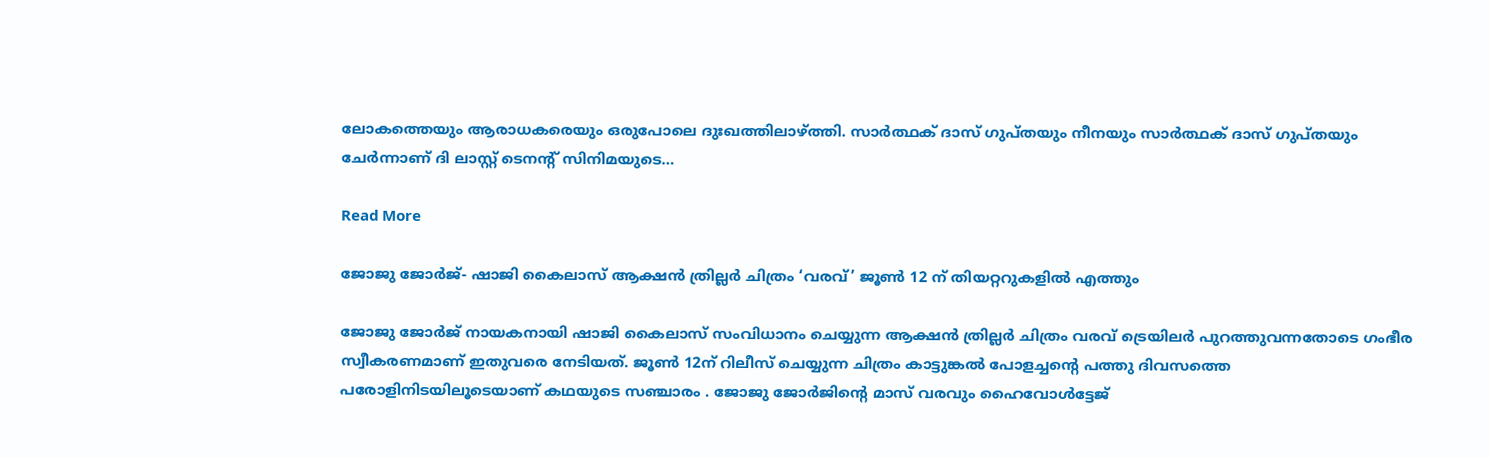ലോകത്തെയും ആരാധകരെയും ഒരുപോലെ ദുഃഖത്തിലാഴ്ത്തി. സാർത്ഥക് ദാസ് ഗുപ്തയും നീനയും സാർത്ഥക് ദാസ് ഗുപ്തയും ചേർന്നാണ് ദി ലാസ്റ്റ് ടെനന്‍റ് സിനിമയുടെ…

Read More

ജോജു ജോർജ്- ഷാജി കൈലാസ് ആക്ഷൻ ത്രില്ലർ ചിത്രം ‘വരവ്’ ജൂൺ 12 ന് തിയറ്ററുകളിൽ എത്തും

ജോജു ജോർജ് നായകനായി ഷാജി കൈലാസ് സംവിധാനം ചെയ്യുന്ന ആക്ഷൻ ത്രില്ലർ ചിത്രം വരവ് ട്രെയിലർ പുറത്തുവന്നതോടെ ഗംഭീര സ്വീകരണമാണ് ഇതുവരെ നേടിയത്. ജൂൺ 12ന് റിലീസ് ചെയ്യുന്ന ചിത്രം കാട്ടുങ്കൽ പോളച്ചന്‍റെ പത്തു ദിവസത്തെ പരോളിനിടയിലൂടെയാണ് കഥയുടെ സഞ്ചാരം . ജോജു ജോർജിന്‍റെ മാസ് വരവും ഹൈവോൾട്ടേജ്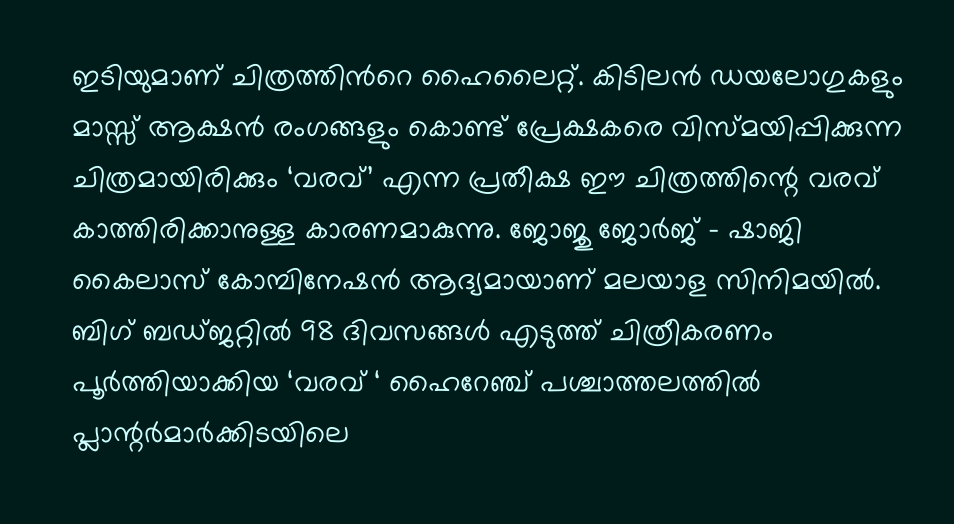ഇടിയുമാണ് ചിത്രത്തിന്‍റെ ഹൈലൈറ്റ്. കിടിലൻ ഡയലോഗുകളും മാസ്സ് ആക്ഷൻ രംഗങ്ങളും കൊണ്ട് പ്രേക്ഷകരെ വിസ്മയിപ്പിക്കുന്ന ചിത്രമായിരിക്കും ‘വരവ്’ എന്ന പ്രതീക്ഷ ഈ ചിത്രത്തിന്റെ വരവ് കാത്തിരിക്കാനുള്ള കാരണമാകുന്നു. ജോജു ജോർജ് – ഷാജി കൈലാസ് കോമ്പിനേഷൻ ആദ്യമായാണ് മലയാള സിനിമയിൽ. ബിഗ് ബഡ്ജറ്റിൽ 98 ദിവസങ്ങൾ എടുത്ത് ചിത്രീകരണം പൂർത്തിയാക്കിയ ‘വരവ് ‘ ഹൈറേഞ്ച് പശ്ചാത്തലത്തിൽ പ്ലാന്റർമാർക്കിടയിലെ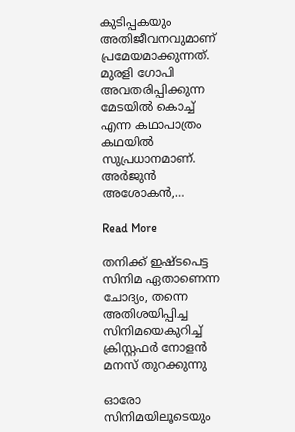കുടിപ്പകയും അതിജീവനവുമാണ് പ്രമേയമാക്കുന്നത്. മുരളി ഗോപി അവതരിപ്പിക്കുന്ന മേടയിൽ കൊച്ച് എന്ന കഥാപാത്രം കഥയിൽ സുപ്രധാനമാണ്. അർജുൻ അശോകൻ,…

Read More

തനിക്ക് ഇഷ്ടപെട്ട സിനിമ ഏതാണെന്ന ചോദ്യം, തന്നെ അതിശയിപ്പിച്ച സിനിമയെകുറിച്ച് ക്രിസ്റ്റഫർ നോളന്‍ മനസ് തുറക്കുന്നു

ഓരോ സിനിമയിലൂടെയും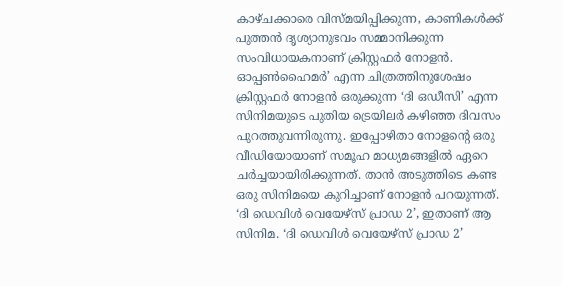കാഴ്ചക്കാരെ വിസ്മയിപ്പിക്കുന്ന, കാണികൾക്ക് പുത്തൻ ദൃശ്യാനുഭവം സമ്മാനിക്കുന്ന സംവിധായകനാണ് ക്രിസ്റ്റഫർ നോളൻ. ഓപ്പൺഹൈമർ’ എന്ന ചിത്രത്തിനുശേഷം ക്രിസ്റ്റഫർ നോളൻ ഒരുക്കുന്ന ‘ദി ഒഡീസി’ എന്ന സിനിമയുടെ പുതിയ ട്രെയിലർ കഴിഞ്ഞ ദിവസം പുറത്തുവന്നിരുന്നു. ഇപ്പോഴിതാ നോളന്‍റെ ഒരു വീഡിയോയാണ് സമൂഹ മാധ്യമങ്ങളിൽ ഏറെ ചർച്ചയായിരിക്കുന്നത്. താൻ അടുത്തിടെ കണ്ട ഒരു സിനിമയെ കുറിച്ചാണ് നോളൻ പറയുന്നത്. ‘ദി ഡെവിൾ വെയേഴ്സ് പ്രാഡ 2’, ഇതാണ് ആ സിനിമ. ‘ദി ഡെവിൾ വെയേഴ്സ് പ്രാഡ 2’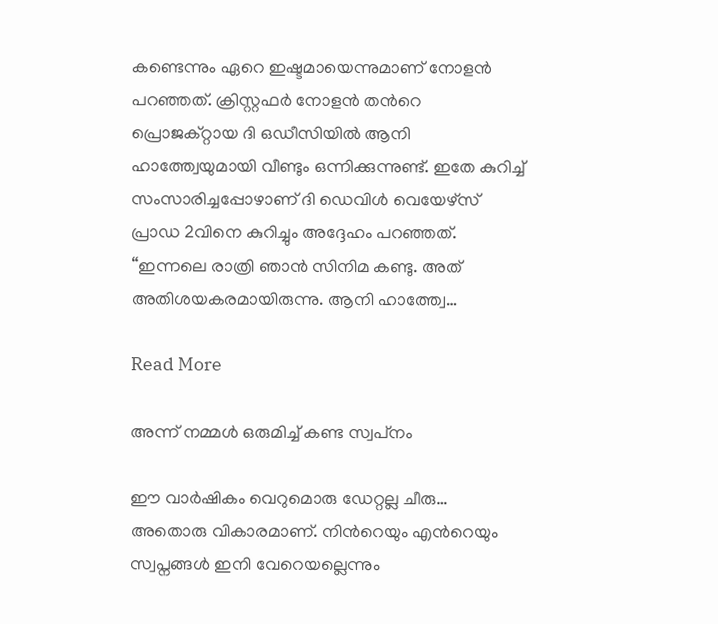കണ്ടെന്നും ഏറെ ഇഷ്ടമായെന്നുമാണ് നോളൻ പറഞ്ഞത്. ക്രിസ്റ്റഫർ നോളൻ തന്‍റെ പ്രൊജക്റ്റായ ദി ഒഡീസിയിൽ ആനി ഹാത്ത്വേയുമായി വീണ്ടും ഒന്നിക്കുന്നുണ്ട്. ഇതേ കുറിച്ച് സംസാരിച്ചപ്പോഴാണ് ദി ഡെവിൾ വെയേഴ്സ് പ്രാഡ 2വിനെ കുറിച്ചും അദ്ദേഹം പറഞ്ഞത്. “ഇന്നലെ രാത്രി ഞാൻ സിനിമ കണ്ടു. അത് അതിശയകരമായിരുന്നു. ആനി ഹാത്ത്വേ…

Read More

അന്ന് നമ്മള്‍ ഒരുമിച്ച് കണ്ട സ്വപ്‌നം

ഈ വാര്‍ഷികം വെറുമൊരു ഡേറ്റല്ല ചീരു… അതൊരു വികാരമാണ്. നിന്‍റെയും എന്‍റെയും സ്വപ്നങ്ങള്‍ ഇനി വേറെയല്ലെന്നും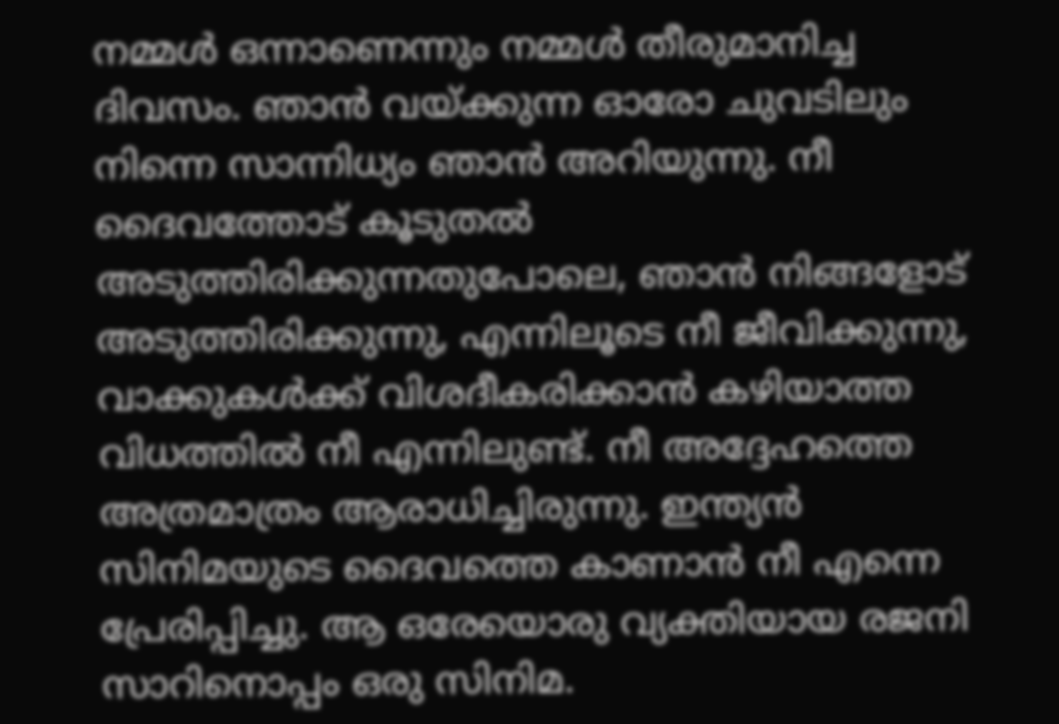നമ്മള്‍ ഒന്നാണെന്നും നമ്മള്‍ തീരുമാനിച്ച ദിവസം. ഞാന്‍ വയ്ക്കുന്ന ഓരോ ചുവടിലും നിന്നെ സാന്നിധ്യം ഞാന്‍ അറിയുന്നു. നീ ദൈവത്തോട് കൂടുതല്‍ അടുത്തിരിക്കുന്നതുപോലെ, ഞാന്‍ നിങ്ങളോട് അടുത്തിരിക്കുന്നു, എന്നിലൂടെ നീ ജീവിക്കുന്നു, വാക്കുകള്‍ക്ക് വിശദീകരിക്കാന്‍ കഴിയാത്ത വിധത്തില്‍ നീ എന്നിലുണ്ട്. നീ അദ്ദേഹത്തെ അത്രമാത്രം ആരാധിച്ചിരുന്നു. ഇന്ത്യന്‍ സിനിമയുടെ ദൈവത്തെ കാണാന്‍ നീ എന്നെ പ്രേരിപ്പിച്ചു. ആ ഒരേയൊരു വ്യക്തിയായ രജനി സാറിനൊപ്പം ഒരു സിനിമ.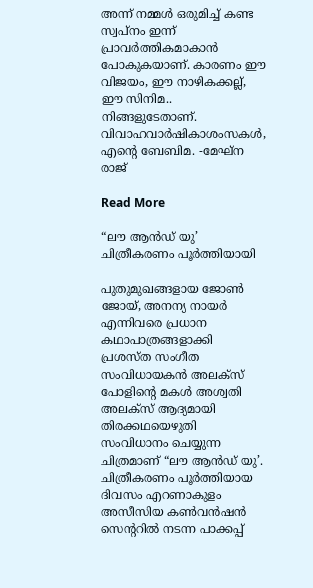അന്ന് നമ്മള്‍ ഒരുമിച്ച് കണ്ട സ്വപ്‌നം ഇന്ന് പ്രാവര്‍ത്തികമാകാന്‍ പോകുകയാണ്. കാരണം ഈ വിജയം, ഈ നാഴികക്കല്ല്, ഈ സിനിമ.. നിങ്ങളുടേതാണ്. വിവാഹവാര്‍ഷികാശംസകള്‍, എന്‍റെ ബേബിമ. -മേഘ്ന രാജ്

Read More

“ലൗ ആൻഡ് യു’ ചിത്രീകരണം പൂർത്തിയായി

പുതുമുഖങ്ങളായ ജോൺ ജോയ്, അനന്യ നായർ എന്നിവരെ പ്രധാന കഥാപാത്രങ്ങളാക്കി പ്രശസ്ത സംഗീത സംവിധായകൻ അലക്സ് പോളിന്‍റെ മകൾ അശ്വതി അലക്സ് ആദ്യമായി തിരക്കഥയെഴുതി സംവിധാനം ചെയ്യുന്ന ചിത്രമാണ് “ലൗ ആൻഡ് യു’. ചിത്രീകരണം പൂർത്തിയായ ദിവസം എറണാകുളം അസീസിയ കൺവൻഷൻ സെന്‍ററിൽ നടന്ന പാക്കപ്പ്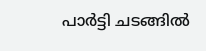പാർട്ടി ചടങ്ങിൽ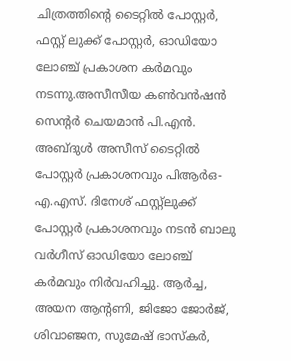ചിത്രത്തിന്‍റെ ടൈറ്റിൽ പോസ്റ്റർ, ഫസ്റ്റ് ലുക്ക് പോസ്റ്റർ, ഓഡിയോ ലോഞ്ച് പ്രകാശന കർമവും ന‌ടന്നു.അസീസീയ കൺവൻഷൻ സെന്‍റർ ചെയമാൻ പി.എൻ. അബ്ദുൾ അസീസ് ടൈറ്റിൽ പോസ്റ്റർ പ്രകാശനവും പിആർഒ-എ.എസ്. ദിനേശ് ഫസ്റ്റ്‌ലുക്ക് പോസ്റ്റർ പ്രകാശനവും നടൻ ബാലു വർഗീസ് ഓഡിയോ ലോഞ്ച് കർമവും നിർവഹിച്ചു. ആർച്ച, അയന ആന്‍റണി, ജിജോ ജോർജ്, ശിവാഞ്ജന, സുമേഷ് ഭാസ്കർ,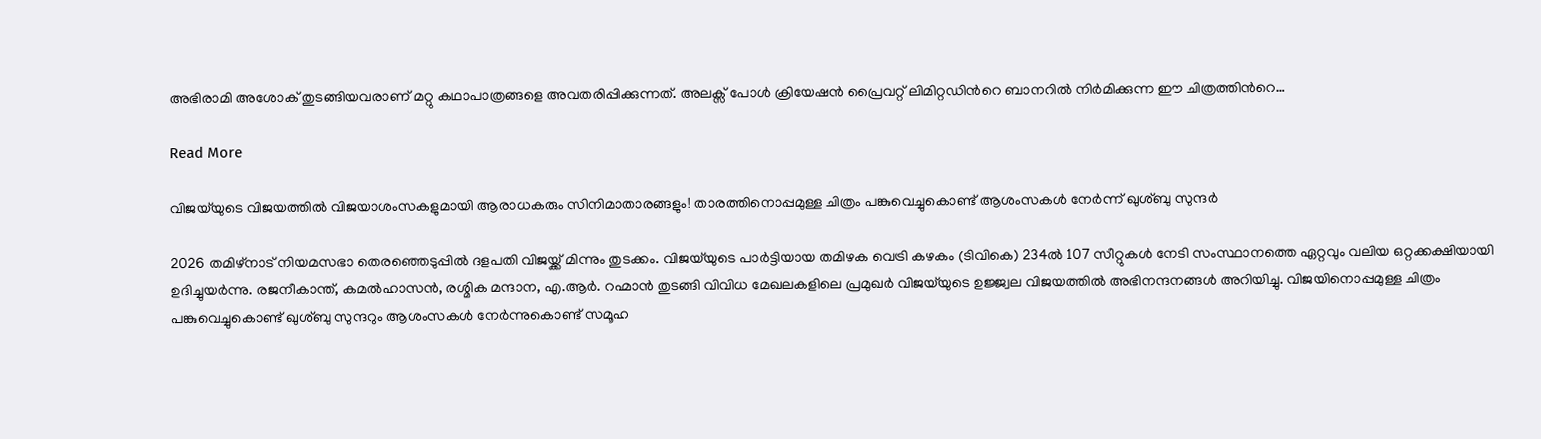അഭിരാമി അശോക് തുടങ്ങിയവരാണ് മറ്റു കഥാപാത്രങ്ങളെ അവതരിപ്പിക്കുന്നത്. അലക്സ് പോൾ ക്രിയേഷൻ പ്രൈവറ്റ് ലിമിറ്റഡിന്‍റെ ബാനറിൽ നിർമിക്കുന്ന ഈ ചിത്രത്തിന്‍റെ…

Read More

വിജയ്‌യുടെ വിജയത്തിൽ വിജയാശംസകളുമായി ആരാധകരും സിനിമാതാരങ്ങളും! താരത്തിനൊപ്പമുള്ള ചിത്രം പങ്കുവെച്ചുകൊണ്ട് ആശംസകൾ നേർന്ന് ഖുശ്ബു സുന്ദർ

2026 തമിഴ്നാട് നിയമസഭാ തെരഞ്ഞെടുപ്പിൽ ദളപതി വിജയ്ക്ക് മിന്നും തുടക്കം. വിജയ്‌യുടെ പാർട്ടിയായ തമിഴക വെട്രി കഴകം (ടിവികെ) 234ൽ 107 സീറ്റുകൾ നേടി സംസ്ഥാനത്തെ ഏറ്റവും വലിയ ഒറ്റക്കക്ഷിയായി ഉദിച്ചുയർന്നു. രജനീകാന്ത്, കമൽഹാസൻ, രശ്മിക മന്ദാന, എ.ആർ. റഹ്മാൻ തുടങ്ങി വിവിധ മേഖലകളിലെ പ്രമുഖർ വിജയ്‌യുടെ ഉജ്ജ്വല വിജയത്തിൽ അഭിനന്ദനങ്ങൾ അറിയിച്ചു. വിജയിനൊപ്പമുള്ള ചിത്രം പങ്കുവെച്ചുകൊണ്ട് ഖുശ്ബു സുന്ദറും ആശംസകൾ നേർന്നുകൊണ്ട് സമൂഹ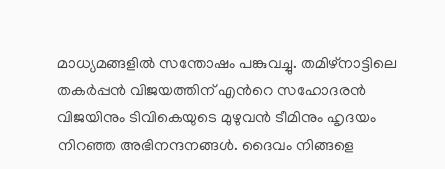മാധ്യമങ്ങളിൽ സന്തോഷം പങ്കുവച്ചു. തമിഴ്‌നാട്ടിലെ തകർപ്പൻ വിജയത്തിന് എന്‍റെ സഹോദരൻ വിജയിനും ടിവികെയുടെ മുഴുവൻ ടീമിനും ഹൃദയം നിറഞ്ഞ അഭിനന്ദനങ്ങൾ. ദൈവം നിങ്ങളെ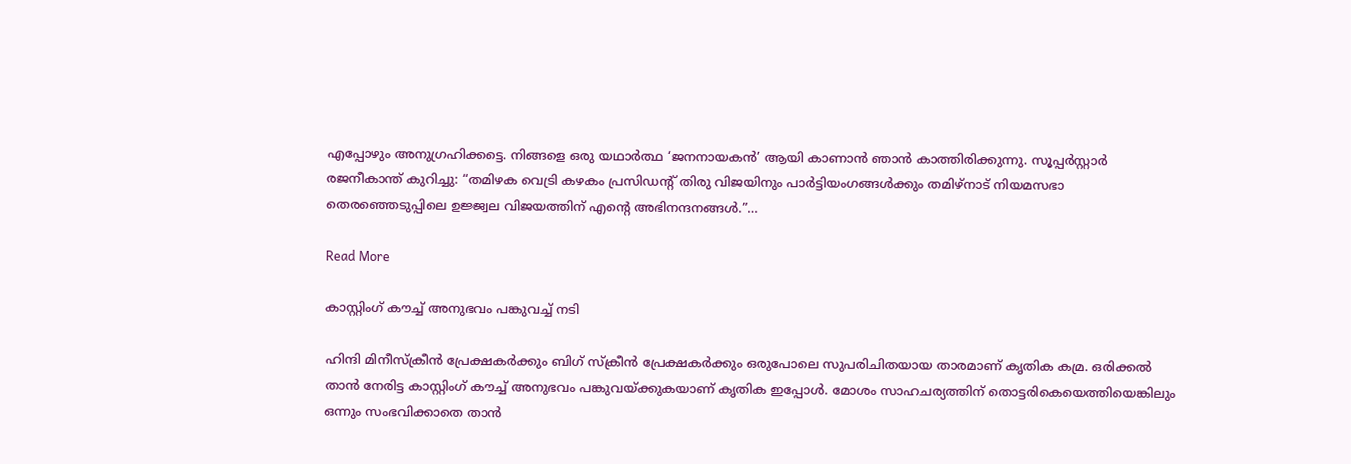എപ്പോഴും അനുഗ്രഹിക്കട്ടെ. നിങ്ങളെ ഒരു യഥാർത്ഥ ‘ജനനായകൻ’ ആയി കാണാൻ ഞാൻ കാത്തിരിക്കുന്നു. സൂപ്പർസ്റ്റാർ രജനീകാന്ത് കുറിച്ചു: “തമിഴക വെട്രി കഴകം പ്രസിഡന്‍റ് തിരു വിജയിനും പാർട്ടിയംഗങ്ങൾക്കും തമിഴ്‌നാട് നിയമസഭാ തെരഞ്ഞെടുപ്പിലെ ഉജ്ജ്വല വിജയത്തിന് എന്‍റെ അഭിനന്ദനങ്ങൾ.”…

Read More

കാസ്റ്റിംഗ് കൗച്ച് അനുഭവം പങ്കുവച്ച് നടി

ഹിന്ദി മിനീസ്‌ക്രീന്‍ പ്രേക്ഷകര്‍ക്കും ബിഗ് സ്‌ക്രീന്‍ പ്രേക്ഷകര്‍ക്കും ഒരുപോലെ സുപരിചിതയായ താരമാണ് കൃതിക കമ്ര. ഒരിക്കൽ താന്‍ നേരിട്ട കാസ്റ്റിംഗ് കൗച്ച് അനുഭവം പങ്കുവയ്ക്കുകയാണ് കൃതിക ഇപ്പോള്‍. മോശം സാഹചര്യത്തിന് തൊട്ടരികെയെത്തിയെങ്കിലും ഒന്നും സംഭവിക്കാതെ താന്‍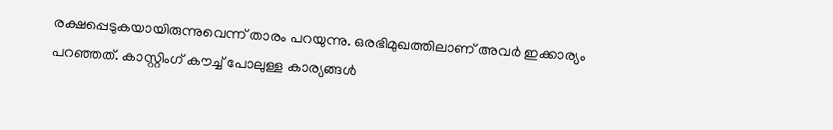രക്ഷപ്പെടുകയായിരുന്നുവെന്ന് താരം പറയുന്നു. ഒരഭിമുഖത്തിലാണ് അവര്‍ ഇക്കാര്യം പറഞ്ഞത്. കാസ്റ്റിംഗ് കൗച്ച് പോലുള്ള കാര്യങ്ങൾ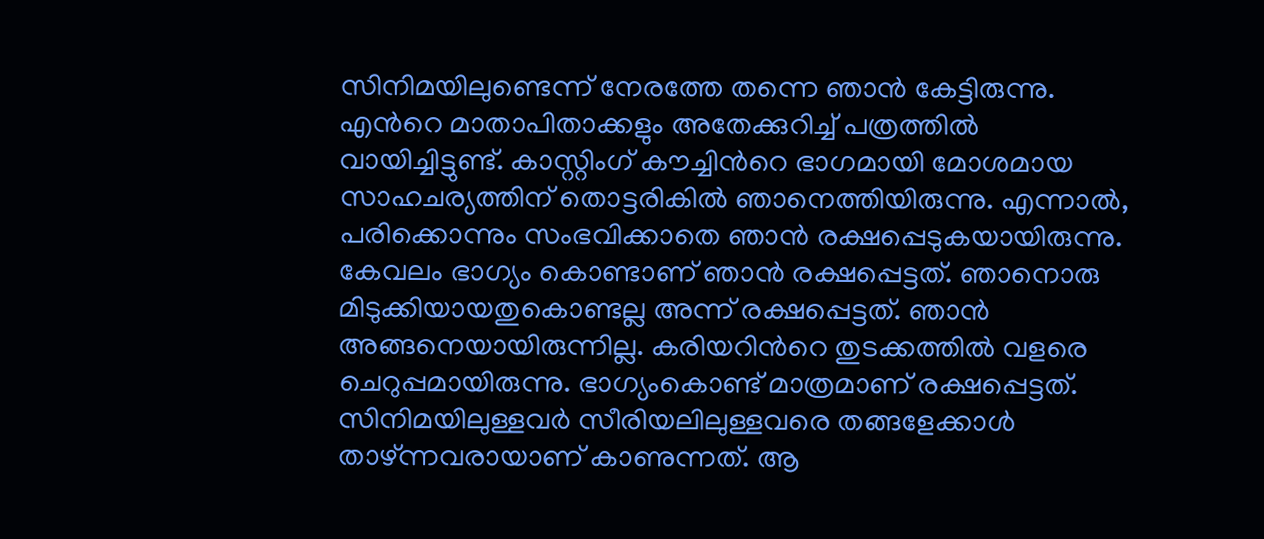സിനിമയിലുണ്ടെന്ന് നേരത്തേ തന്നെ ഞാൻ കേട്ടിരുന്നു. എന്‍റെ മാതാപിതാക്കളും അതേക്കുറിച്ച് പത്രത്തിൽ വായിച്ചിട്ടുണ്ട്. കാസ്റ്റിംഗ് കൗച്ചിന്‍റെ ഭാഗമായി മോശമായ സാഹചര്യത്തിന് തൊട്ടരികിൽ ഞാനെത്തിയിരുന്നു. എന്നാൽ, പരിക്കൊന്നും സംഭവിക്കാതെ ഞാൻ രക്ഷപ്പെടുകയായിരുന്നു. കേവലം ഭാഗ്യം കൊണ്ടാണ് ഞാൻ രക്ഷപ്പെട്ടത്. ഞാനൊരു മിടുക്കിയായതുകൊണ്ടല്ല അന്ന് രക്ഷപ്പെട്ടത്. ഞാൻ അങ്ങനെയായിരുന്നില്ല. കരിയറിന്‍റെ തുടക്കത്തിൽ വളരെ ചെറുപ്പമായിരുന്നു. ഭാഗ്യംകൊണ്ട് മാത്രമാണ് രക്ഷപ്പെട്ടത്. സിനിമയിലുള്ളവർ സീരിയലിലുള്ളവരെ തങ്ങളേക്കാൾ താഴ്ന്നവരായാണ് കാണുന്നത്. ആ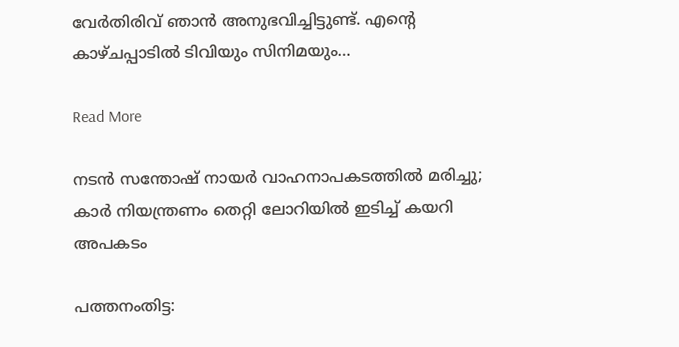വേർതിരിവ് ഞാൻ അനുഭവിച്ചിട്ടുണ്ട്. എന്‍റെ കാഴ്ചപ്പാടിൽ ടിവിയും സിനിമയും…

Read More

ന‌ടൻ സന്തോഷ് നായർ വാഹനാപകടത്തിൽ മരിച്ചു; കാർ നിയന്ത്രണം തെറ്റി ലോറിയിൽ ഇടിച്ച് കയറി അപകടം

പത്തനംതിട്ട: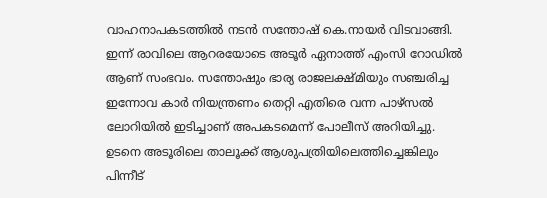വാഹനാപകടത്തിൽ നടൻ സന്തോഷ് കെ.നായർ വിടവാങ്ങി. ഇന്ന് രാവിലെ ആറരയോടെ അടൂർ ഏനാത്ത് എംസി റോഡിൽ ആണ് സംഭവം. സന്തോഷും ഭാര്യ രാജലക്ഷ്മിയും സഞ്ചരിച്ച ഇന്നോവ കാർ നിയന്ത്രണം തെറ്റി എതിരെ വന്ന പാഴ്സൽ ലോറിയിൽ ഇടിച്ചാണ് അപകടമെന്ന് പോലീസ് അറിയിച്ചു. ഉടനെ അടൂരിലെ താലൂക്ക് ആശുപത്രിയിലെത്തിച്ചെങ്കിലും പിന്നീട്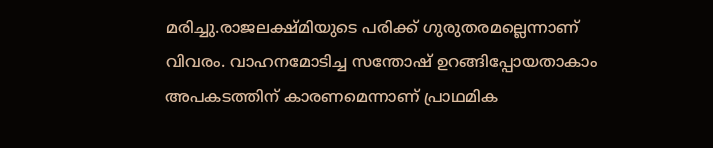മരിച്ചു.രാജലക്ഷ്മിയുടെ പരിക്ക് ഗുരുതരമല്ലെന്നാണ് വിവരം. വാഹനമോടിച്ച സന്തോഷ് ഉറങ്ങിപ്പോയതാകാം അപകടത്തിന് കാരണമെന്നാണ് പ്രാഥമിക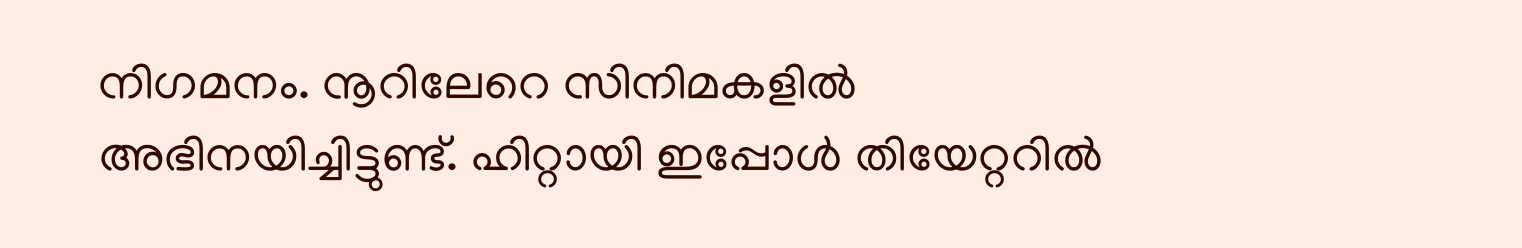നിഗമനം. നൂറിലേറെ സിനിമകളിൽ അഭിനയിച്ചിട്ടുണ്ട്. ഹിറ്റായി ഇപ്പോൾ തിയേറ്ററിൽ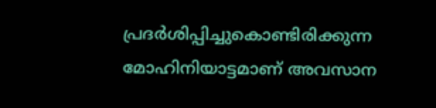പ്രദർശിപ്പിച്ചുകൊണ്ടിരിക്കുന്ന മോഹിനിയാട്ടമാണ് അവസാന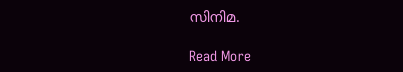സിനിമ.

Read More